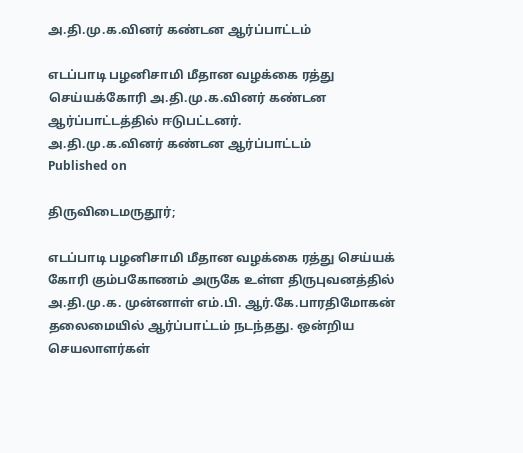அ.தி.மு.க.வினர் கண்டன ஆர்ப்பாட்டம்

எடப்பாடி பழனிசாமி மீதான வழக்கை ரத்து செய்யக்கோரி அ.தி.மு.க.வினர் கண்டன ஆர்ப்பாட்டத்தில் ஈடுபட்டனர்.
அ.தி.மு.க.வினர் கண்டன ஆர்ப்பாட்டம்
Published on

திருவிடைமருதூர்;

எடப்பாடி பழனிசாமி மீதான வழக்கை ரத்து செய்யக் கோரி கும்பகோணம் அருகே உள்ள திருபுவனத்தில் அ.தி.மு.க. முன்னாள் எம்.பி. ஆர்.கே.பாரதிமோகன் தலைமையில் ஆர்ப்பாட்டம் நடந்தது. ஒன்றிய செயலாளர்கள்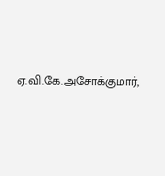ஏ.வி.கே.அசோக்குமார்,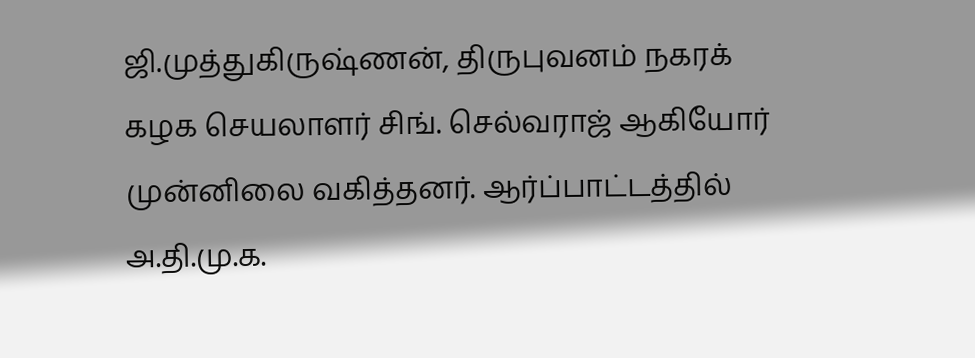ஜி.முத்துகிருஷ்ணன், திருபுவனம் நகரக் கழக செயலாளர் சிங். செல்வராஜ் ஆகியோர் முன்னிலை வகித்தனர். ஆர்ப்பாட்டத்தில் அ.தி.மு.க.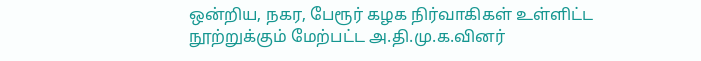ஒன்றிய, நகர, பேரூர் கழக நிர்வாகிகள் உள்ளிட்ட நூற்றுக்கும் மேற்பட்ட அ.தி.மு.க.வினர்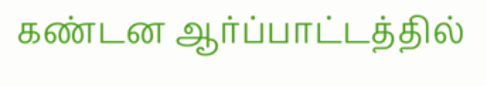கண்டன ஆர்ப்பாட்டத்தில்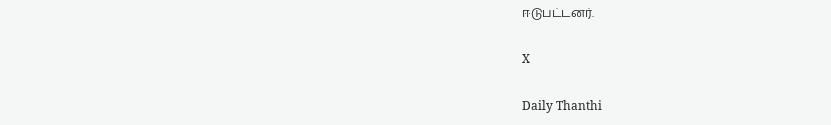ஈடுபட்டனர்.

X

Daily Thanthi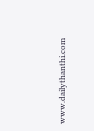www.dailythanthi.com